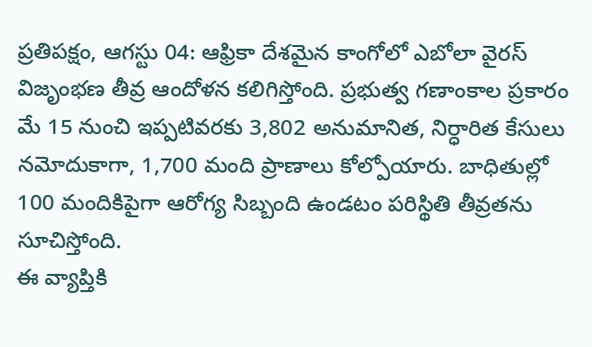ప్రతిపక్షం, ఆగస్టు 04: ఆఫ్రికా దేశమైన కాంగోలో ఎబోలా వైరస్ విజృంభణ తీవ్ర ఆందోళన కలిగిస్తోంది. ప్రభుత్వ గణాంకాల ప్రకారం మే 15 నుంచి ఇప్పటివరకు 3,802 అనుమానిత, నిర్ధారిత కేసులు నమోదుకాగా, 1,700 మంది ప్రాణాలు కోల్పోయారు. బాధితుల్లో 100 మందికిపైగా ఆరోగ్య సిబ్బంది ఉండటం పరిస్థితి తీవ్రతను సూచిస్తోంది.
ఈ వ్యాప్తికి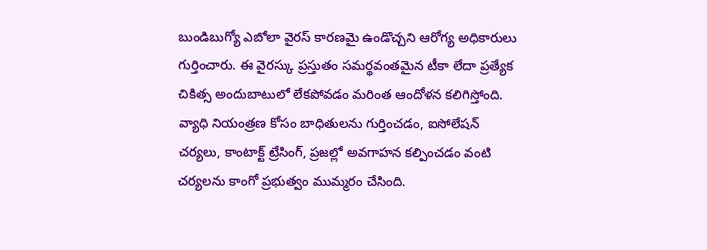బుండిబుగ్యో ఎబోలా వైరస్ కారణమై ఉండొచ్చని ఆరోగ్య అధికారులు గుర్తించారు. ఈ వైరస్కు ప్రస్తుతం సమర్థవంతమైన టీకా లేదా ప్రత్యేక చికిత్స అందుబాటులో లేకపోవడం మరింత ఆందోళన కలిగిస్తోంది.
వ్యాధి నియంత్రణ కోసం బాధితులను గుర్తించడం, ఐసోలేషన్ చర్యలు, కాంటాక్ట్ ట్రేసింగ్, ప్రజల్లో అవగాహన కల్పించడం వంటి చర్యలను కాంగో ప్రభుత్వం ముమ్మరం చేసింది.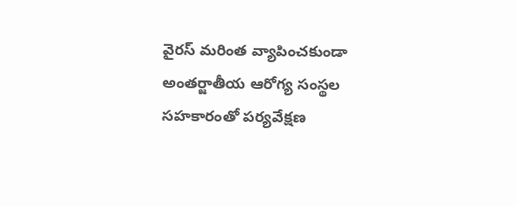వైరస్ మరింత వ్యాపించకుండా అంతర్జాతీయ ఆరోగ్య సంస్థల సహకారంతో పర్యవేక్షణ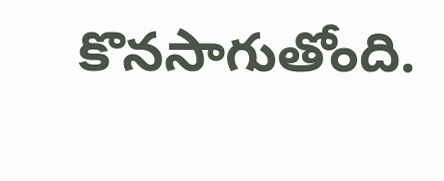కొనసాగుతోంది.